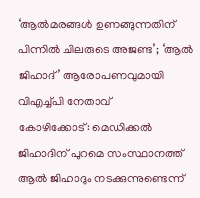‘ആൽമരങ്ങൾ ഉണങ്ങുന്നതിന് പിന്നിൽ ചിലരുടെ അജണ്ട’; ‘ആൽ ജിഹാദ്’ ആരോപണവുമായി വിഎച്ച്പി നേതാവ്
കോഴിക്കോട്: മെഡിക്കൽ ജിഹാദിന് പുറമെ സംസ്ഥാനത്ത് ആൽ ജിഹാദും നടക്കുന്നുണ്ടെന്ന്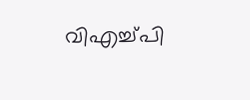വിഎച്ച്പി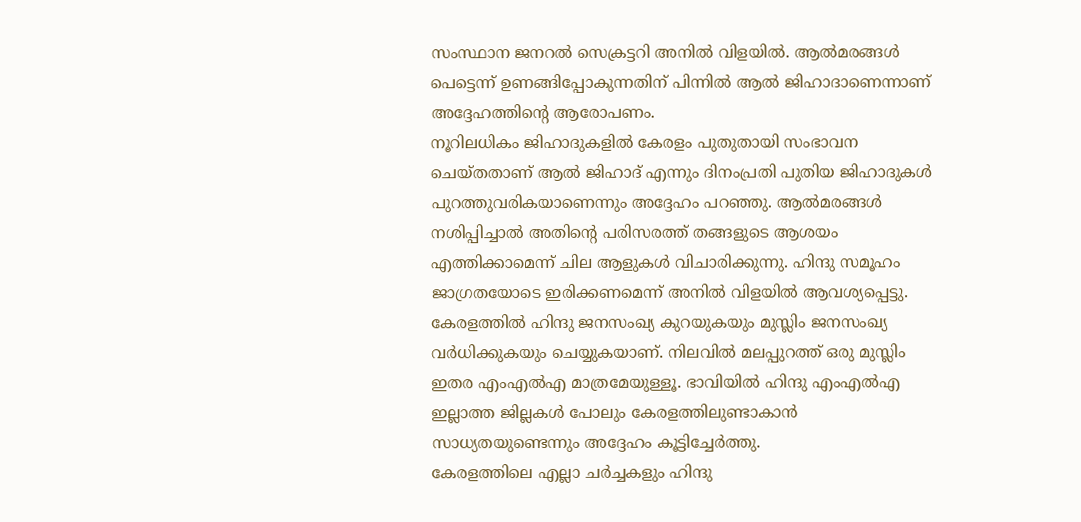സംസ്ഥാന ജനറൽ സെക്രട്ടറി അനിൽ വിളയിൽ. ആൽമരങ്ങൾ പെട്ടെന്ന് ഉണങ്ങിപ്പോകുന്നതിന് പിന്നിൽ ആൽ ജിഹാദാണെന്നാണ് അദ്ദേഹത്തിന്റെ ആരോപണം.
നൂറിലധികം ജിഹാദുകളിൽ കേരളം പുതുതായി സംഭാവന ചെയ്തതാണ് ആൽ ജിഹാദ് എന്നും ദിനംപ്രതി പുതിയ ജിഹാദുകൾ പുറത്തുവരികയാണെന്നും അദ്ദേഹം പറഞ്ഞു. ആൽമരങ്ങൾ നശിപ്പിച്ചാൽ അതിന്റെ പരിസരത്ത് തങ്ങളുടെ ആശയം എത്തിക്കാമെന്ന് ചില ആളുകൾ വിചാരിക്കുന്നു. ഹിന്ദു സമൂഹം ജാഗ്രതയോടെ ഇരിക്കണമെന്ന് അനിൽ വിളയിൽ ആവശ്യപ്പെട്ടു.
കേരളത്തിൽ ഹിന്ദു ജനസംഖ്യ കുറയുകയും മുസ്ലിം ജനസംഖ്യ വർധിക്കുകയും ചെയ്യുകയാണ്. നിലവിൽ മലപ്പുറത്ത് ഒരു മുസ്ലിം ഇതര എംഎൽഎ മാത്രമേയുള്ളൂ. ഭാവിയിൽ ഹിന്ദു എംഎൽഎ ഇല്ലാത്ത ജില്ലകൾ പോലും കേരളത്തിലുണ്ടാകാൻ സാധ്യതയുണ്ടെന്നും അദ്ദേഹം കൂട്ടിച്ചേർത്തു.
കേരളത്തിലെ എല്ലാ ചർച്ചകളും ഹിന്ദു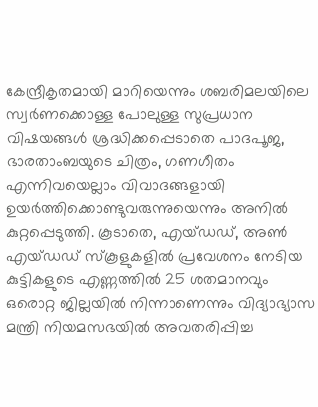കേന്ദ്രീകൃതമായി മാറിയെന്നും ശബരിമലയിലെ സ്വർണക്കൊള്ള പോലുള്ള സുപ്രധാന വിഷയങ്ങൾ ശ്രദ്ധിക്കപ്പെടാതെ പാദപൂജ, ഭാരതാംബയുടെ ചിത്രം, ഗണഗീതം എന്നിവയെല്ലാം വിവാദങ്ങളായി ഉയർത്തിക്കൊണ്ടുവരുന്നുയെന്നും അനിൽ കുറ്റപ്പെടുത്തി. കൂടാതെ, എയ്ഡഡ്, അൺ എയ്ഡഡ് സ്കൂളുകളിൽ പ്രവേശനം നേടിയ കുട്ടികളുടെ എണ്ണത്തിൽ 25 ശതമാനവും ഒരൊറ്റ ജില്ലയിൽ നിന്നാണെന്നും വിദ്യാഭ്യാസ മന്ത്രി നിയമസഭയിൽ അവതരിപ്പിച്ച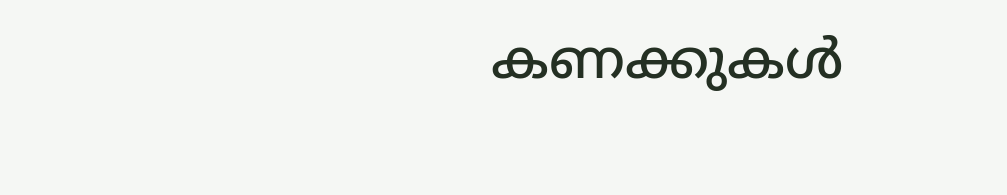കണക്കുകൾ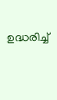ഉദ്ധരിച്ച്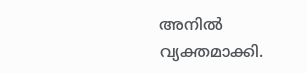അനിൽ വ്യക്തമാക്കി.